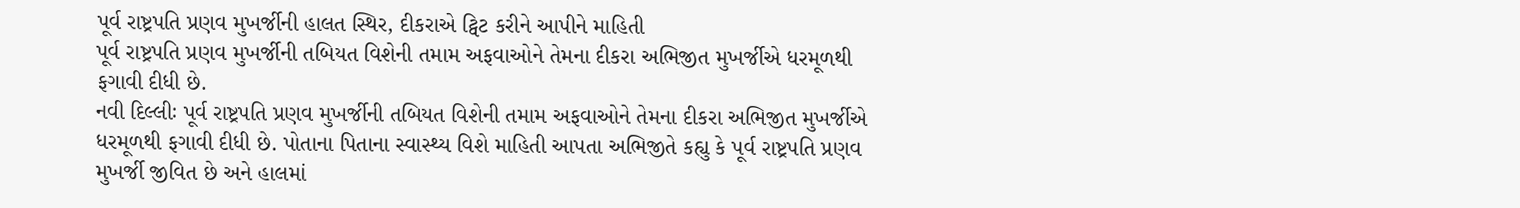પૂર્વ રાષ્ટ્રપતિ પ્રણવ મુખર્જીની હાલત સ્થિર, દીકરાએ ટ્વિટ કરીને આપીને માહિતી
પૂર્વ રાષ્ટ્રપતિ પ્રણવ મુખર્જીની તબિયત વિશેની તમામ અફવાઓને તેમના દીકરા અભિજીત મુખર્જીએ ધરમૂળથી ફગાવી દીધી છે.
નવી દિલ્લીઃ પૂર્વ રાષ્ટ્રપતિ પ્રણવ મુખર્જીની તબિયત વિશેની તમામ અફવાઓને તેમના દીકરા અભિજીત મુખર્જીએ ધરમૂળથી ફગાવી દીધી છે. પોતાના પિતાના સ્વાસ્થ્ય વિશે માહિતી આપતા અભિજીતે કહ્યુ કે પૂર્વ રાષ્ટ્રપતિ પ્રણવ મુખર્જી જીવિત છે અને હાલમાં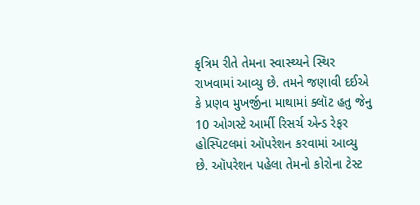કૃત્રિમ રીતે તેમના સ્વાસ્થ્યને સ્થિર રાખવામાં આવ્યુ છે. તમને જણાવી દઈએ કે પ્રણવ મુખર્જીના માથામાં ક્લૉટ હતુ જેનુ 10 ઓગસ્ટે આર્મી રિસર્ચ એન્ડ રેફર હોસ્પિટલમાં ઑપરેશન કરવામાં આવ્યુ છે. ઑપરેશન પહેલા તેમનો કોરોના ટેસ્ટ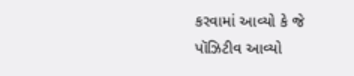કરવામાં આવ્યો કે જે પૉઝિટીવ આવ્યો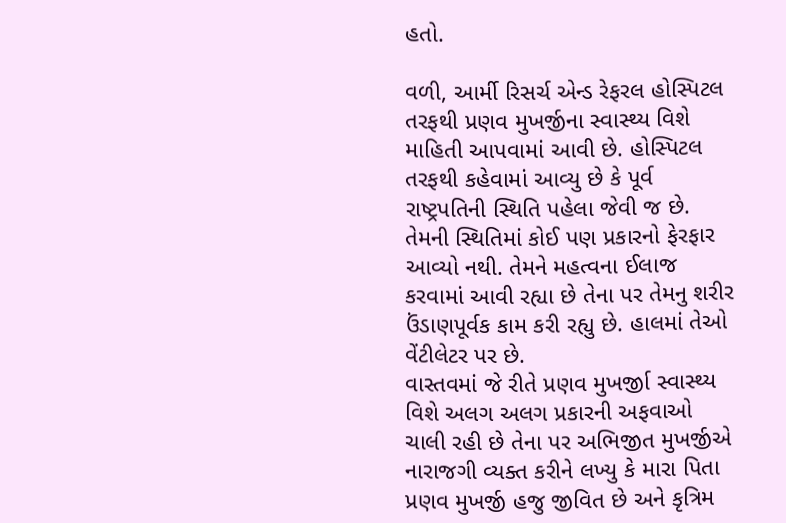હતો.

વળી, આર્મી રિસર્ચ એન્ડ રેફરલ હોસ્પિટલ તરફથી પ્રણવ મુખર્જીના સ્વાસ્થ્ય વિશે માહિતી આપવામાં આવી છે. હોસ્પિટલ તરફથી કહેવામાં આવ્યુ છે કે પૂર્વ રાષ્ટ્રપતિની સ્થિતિ પહેલા જેવી જ છે. તેમની સ્થિતિમાં કોઈ પણ પ્રકારનો ફેરફાર આવ્યો નથી. તેમને મહત્વના ઈલાજ કરવામાં આવી રહ્યા છે તેના પર તેમનુ શરીર ઉંડાણપૂર્વક કામ કરી રહ્યુ છે. હાલમાં તેઓ વેંટીલેટર પર છે.
વાસ્તવમાં જે રીતે પ્રણવ મુખર્જીા સ્વાસ્થ્ય વિશે અલગ અલગ પ્રકારની અફવાઓ ચાલી રહી છે તેના પર અભિજીત મુખર્જીએ નારાજગી વ્યક્ત કરીને લખ્યુ કે મારા પિતા પ્રણવ મુખર્જી હજુ જીવિત છે અને કૃત્રિમ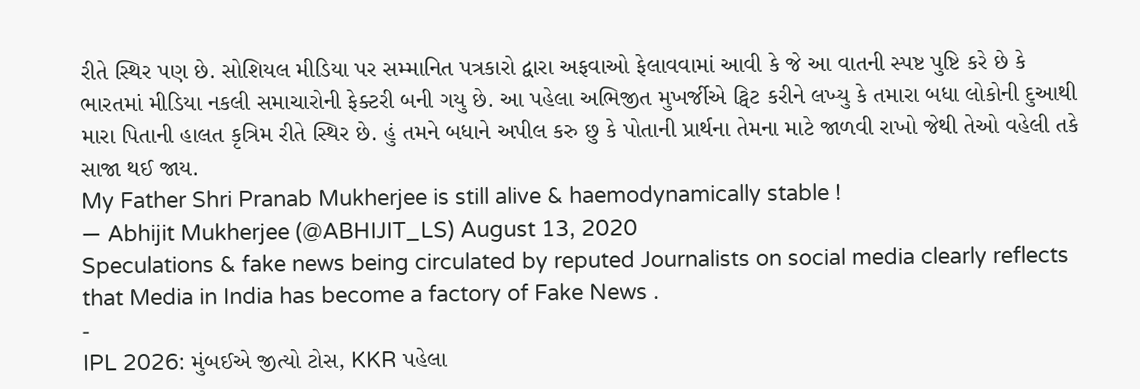રીતે સ્થિર પણ છે. સોશિયલ મીડિયા પર સમ્માનિત પત્રકારો દ્વારા અફવાઓ ફેલાવવામાં આવી કે જે આ વાતની સ્પષ્ટ પુષ્ટિ કરે છે કે ભારતમાં મીડિયા નકલી સમાચારોની ફેક્ટરી બની ગયુ છે. આ પહેલા અભિજીત મુખર્જીએ ટ્વિટ કરીને લખ્યુ કે તમારા બધા લોકોની દુઆથી મારા પિતાની હાલત કૃત્રિમ રીતે સ્થિર છે. હું તમને બધાને અપીલ કરુ છુ કે પોતાની પ્રાર્થના તેમના માટે જાળવી રાખો જેથી તેઓ વહેલી તકે સાજા થઈ જાય.
My Father Shri Pranab Mukherjee is still alive & haemodynamically stable !
— Abhijit Mukherjee (@ABHIJIT_LS) August 13, 2020
Speculations & fake news being circulated by reputed Journalists on social media clearly reflects that Media in India has become a factory of Fake News .
-
IPL 2026: મુંબઈએ જીત્યો ટોસ, KKR પહેલા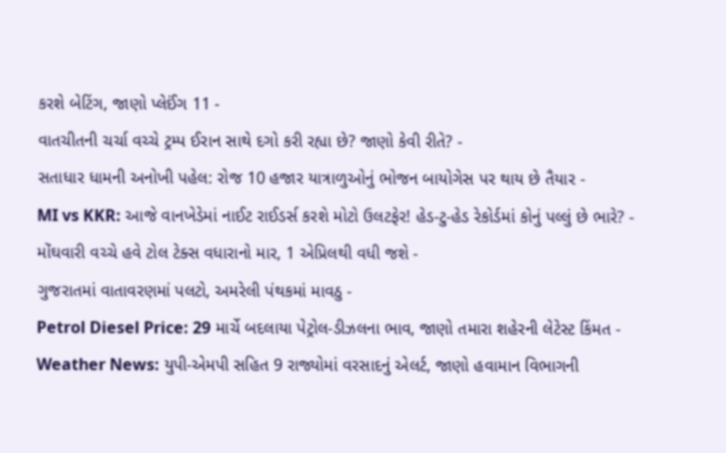કરશે બેટિંગ, જાણો પ્લેઈંગ 11 -
વાતચીતની ચર્ચા વચ્ચે ટ્રમ્પ ઈરાન સાથે દગો કરી રહ્યા છે? જાણો કેવી રીતે? -
સતાધાર ધામની અનોખી પહેલ: રોજ 10 હજાર યાત્રાળુઓનું ભોજન બાયોગેસ પર થાય છે તૈયાર -
MI vs KKR: આજે વાનખેડેમાં નાઈટ રાઈડર્સ કરશે મોટો ઉલટફેર! હેડ-ટુ-હેડ રેકોર્ડમાં કોનું પલ્લું છે ભારે? -
મોંઘવારી વચ્ચે હવે ટોલ ટેક્સ વધારાનો માર, 1 એપ્રિલથી વધી જશે -
ગુજરાતમાં વાતાવરણમાં પલટો, અમરેલી પંથકમાં માવઠુ -
Petrol Diesel Price: 29 માર્ચે બદલાયા પેટ્રોલ-ડીઝલના ભાવ, જાણો તમારા શહેરની લેટેસ્ટ કિંમત -
Weather News: યુપી-એમપી સહિત 9 રાજ્યોમાં વરસાદનું એલર્ટ, જાણો હવામાન વિભાગની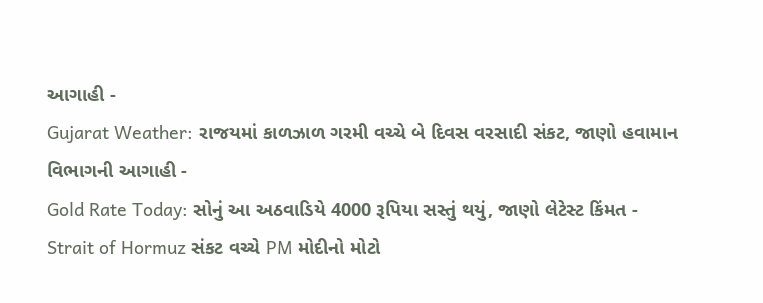આગાહી -
Gujarat Weather: રાજયમાં કાળઝાળ ગરમી વચ્ચે બે દિવસ વરસાદી સંકટ, જાણો હવામાન વિભાગની આગાહી -
Gold Rate Today: સોનું આ અઠવાડિયે 4000 રૂપિયા સસ્તું થયું, જાણો લેટેસ્ટ કિંમત -
Strait of Hormuz સંકટ વચ્ચે PM મોદીનો મોટો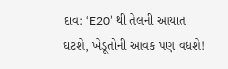દાવ: ‘E20’ થી તેલની આયાત ઘટશે, ખેડૂતોની આવક પણ વધશે!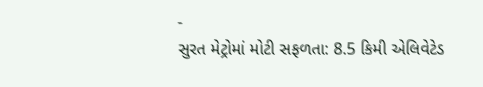-
સુરત મેટ્રોમાં મોટી સફળતા: 8.5 કિમી એલિવેટેડ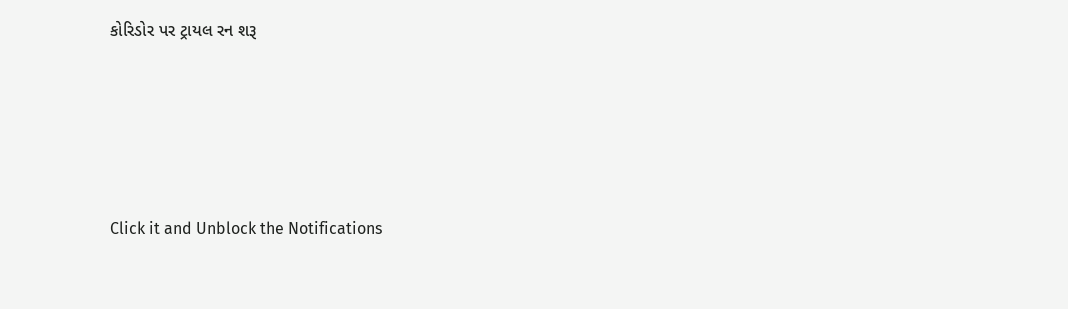કોરિડોર પર ટ્રાયલ રન શરૂ






Click it and Unblock the Notifications